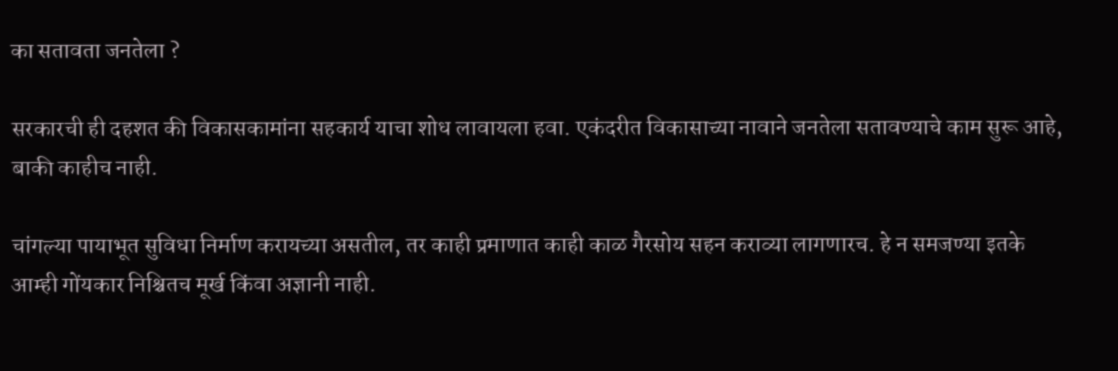का सतावता जनतेला ?

सरकारची ही दहशत की विकासकामांना सहकार्य याचा शोध लावायला हवा. एकंदरीत विकासाच्या नावाने जनतेला सतावण्याचे काम सुरू आहे, बाकी काहीच नाही.

चांगल्या पायाभूत सुविधा निर्माण करायच्या असतील, तर काही प्रमाणात काही काळ गैरसोय सहन कराव्या लागणारच. हे न समजण्या इतके आम्ही गोंयकार निश्चितच मूर्ख किंवा अज्ञानी नाही.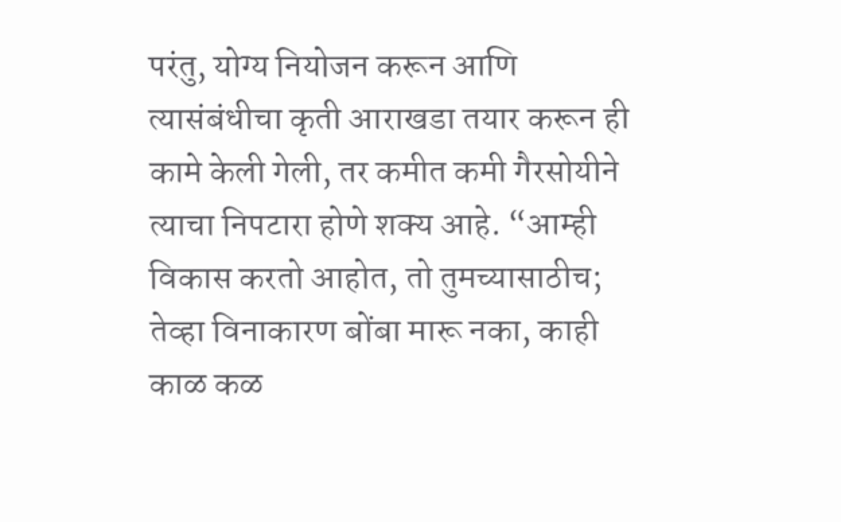परंतु, योग्य नियोजन करून आणि त्यासंबंधीचा कृती आराखडा तयार करून ही कामे केली गेली, तर कमीत कमी गैरसोयीने त्याचा निपटारा होणे शक्य आहे. “आम्ही विकास करतो आहोत, तो तुमच्यासाठीच; तेव्हा विनाकारण बोंबा मारू नका, काही काळ कळ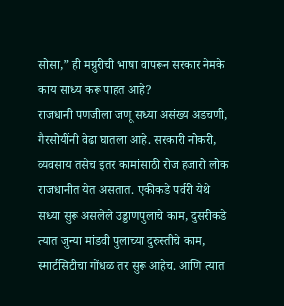सोसा,” ही मग्रुरीची भाषा वापरून सरकार नेमके काय साध्य करू पाहत आहे?
राजधानी पणजीला जणू सध्या असंख्य अडचणी, गैरसोयींनी वेढा घातला आहे. सरकारी नोकरी, व्यवसाय तसेच इतर कामांसाठी रोज हजारो लोक राजधानीत येत असतात. एकीकडे पर्वरी येथे सध्या सुरू असलेले उड्डाणपुलाचे काम, दुसरीकडे त्यात जुन्या मांडवी पुलाच्या दुरुस्तीचे काम, स्मार्टसिटीचा गोंधळ तर सुरू आहेच. आणि त्यात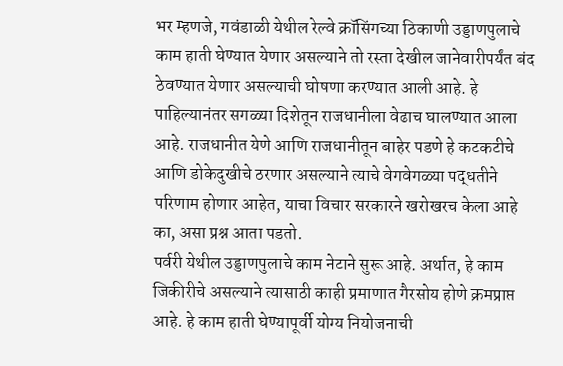भर म्हणजे, गवंडाळी येथील रेल्वे क्रॉसिंगच्या ठिकाणी उड्डाणपुलाचे काम हाती घेण्यात येणार असल्याने तो रस्ता देखील जानेवारीपर्यंत बंद ठेवण्यात येणार असल्याची घोषणा करण्यात आली आहे. हे पाहिल्यानंतर सगळ्या दिशेतून राजधानीला वेढाच घालण्यात आला आहे. राजधानीत येणे आणि राजधानीतून बाहेर पडणे हे कटकटीचे आणि डोकेदुखीचे ठरणार असल्याने त्याचे वेगवेगळ्या पद्धतीने परिणाम होणार आहेत, याचा विचार सरकारने खरोखरच केला आहे का, असा प्रश्न आता पडतो.
पर्वरी येथील उड्डाणपुलाचे काम नेटाने सुरू आहे. अर्थात, हे काम जिकीरीचे असल्याने त्यासाठी काही प्रमाणात गैरसोय होणे क्रमप्राप्त आहे. हे काम हाती घेण्यापूर्वी योग्य नियोजनाची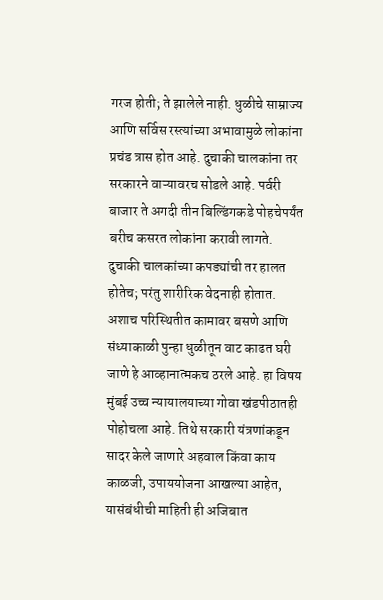गरज होती; ते झालेले नाही. धुळीचे साम्राज्य आणि सर्विस रस्त्यांच्या अभावामुळे लोकांना प्रचंड त्रास होत आहे. दुचाकी चालकांना तर सरकारने वाऱ्यावरच सोडले आहे. पर्वरी बाजार ते अगदी तीन बिल्डिंगकडे पोहचेपर्यंत बरीच कसरत लोकांना करावी लागते. दुचाकी चालकांच्या कपड्यांची तर हालत होतेच; परंतु शारीरिक वेदनाही होतात. अशाच परिस्थितीत कामावर बसणे आणि संध्याकाळी पुन्हा धुळीतून वाट काढत घरी जाणे हे आव्हानात्मकच ठरले आहे. हा विषय मुंबई उच्च न्यायालयाच्या गोवा खंडपीठातही पोहोचला आहे. तिथे सरकारी यंत्रणांकडून सादर केले जाणारे अहवाल किंवा काय काळजी, उपाययोजना आखल्या आहेत, यासंबंधीची माहिती ही अजिबात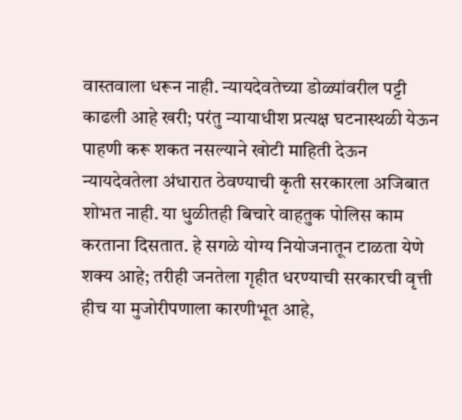वास्तवाला धरून नाही. न्यायदेवतेच्या डोळ्यांवरील पट्टी काढली आहे खरी; परंतु न्यायाधीश प्रत्यक्ष घटनास्थळी येऊन पाहणी करू शकत नसल्याने खोटी माहिती देऊन न्यायदेवतेला अंधारात ठेवण्याची कृती सरकारला अजिबात शोभत नाही. या धुळीतही बिचारे वाहतुक पोलिस काम करताना दिसतात. हे सगळे योग्य नियोजनातून टाळता येणे शक्य आहे; तरीही जनतेला गृहीत धरण्याची सरकारची वृत्ती हीच या मुजोरीपणाला कारणीभूत आहे,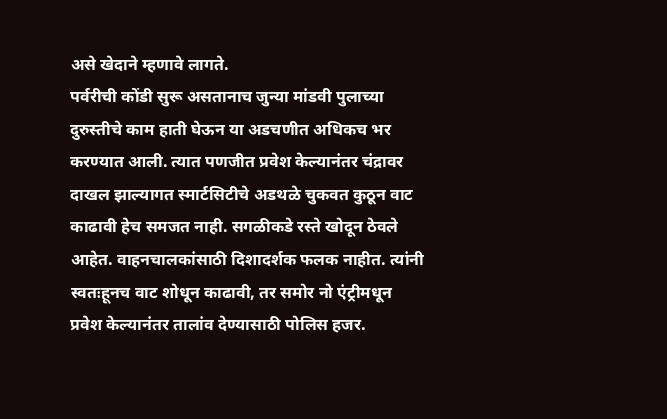असे खेदाने म्हणावे लागते.
पर्वरीची कोंडी सुरू असतानाच जुन्या मांडवी पुलाच्या दुरुस्तीचे काम हाती घेऊन या अडचणीत अधिकच भर करण्यात आली. त्यात पणजीत प्रवेश केल्यानंतर चंद्रावर दाखल झाल्यागत स्मार्टसिटीचे अडथळे चुकवत कुठून वाट काढावी हेच समजत नाही. सगळीकडे रस्ते खोदून ठेवले आहेत. वाहनचालकांसाठी दिशादर्शक फलक नाहीत. त्यांनी स्वतःहूनच वाट शोधून काढावी, तर समोर नो एंट्रीमधून प्रवेश केल्यानंतर तालांव देण्यासाठी पोलिस हजर.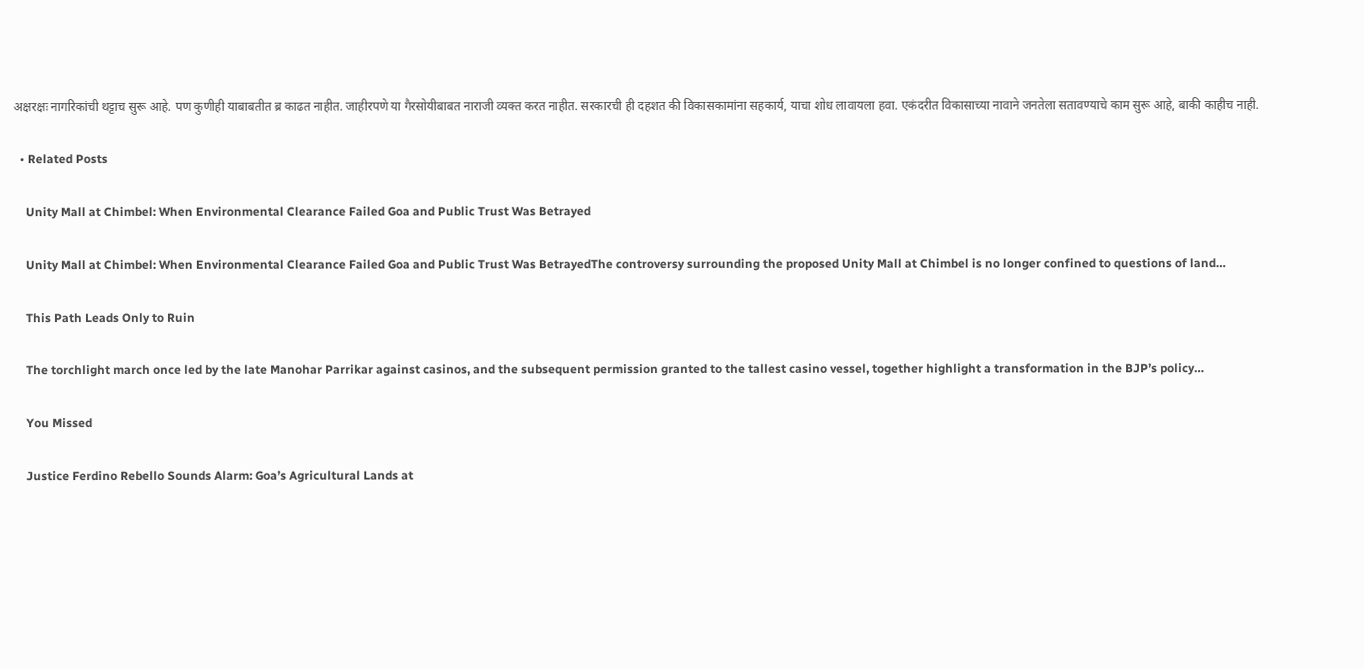अक्षरक्षः नागरिकांची थट्टाच सुरू आहे. पण कुणीही याबाबतीत ब्र काढत नाहीत. जाहीरपणे या गैरसोयीबाबत नाराजी व्यक्त करत नाहीत. सरकारची ही दहशत की विकासकामांना सहकार्य, याचा शोध लावायला हवा. एकंदरीत विकासाच्या नावाने जनतेला सतावण्याचे काम सुरू आहे, बाकी काहीच नाही.

  • Related Posts

    Unity Mall at Chimbel: When Environmental Clearance Failed Goa and Public Trust Was Betrayed

    Unity Mall at Chimbel: When Environmental Clearance Failed Goa and Public Trust Was BetrayedThe controversy surrounding the proposed Unity Mall at Chimbel is no longer confined to questions of land…

    This Path Leads Only to Ruin

    The torchlight march once led by the late Manohar Parrikar against casinos, and the subsequent permission granted to the tallest casino vessel, together highlight a transformation in the BJP’s policy…

    You Missed

    Justice Ferdino Rebello Sounds Alarm: Goa’s Agricultural Lands at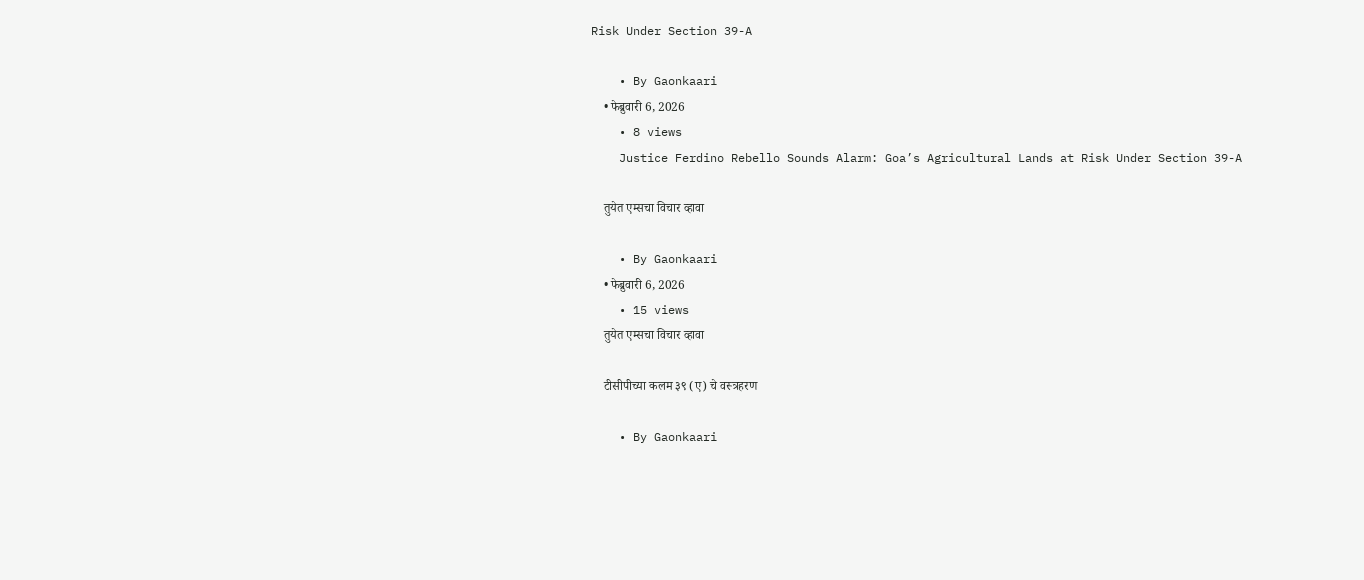Risk Under Section 39-A

    • By Gaonkaari
    • फेब्रुवारी 6, 2026
    • 8 views
    Justice Ferdino Rebello Sounds Alarm: Goa’s Agricultural Lands at Risk Under Section 39-A

    तुयेत एम्सचा विचार व्हावा

    • By Gaonkaari
    • फेब्रुवारी 6, 2026
    • 15 views
    तुयेत एम्सचा विचार व्हावा

    टीसीपीच्या कलम ३९ (ए) चे वस्त्रहरण

    • By Gaonkaari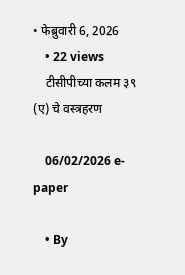• फेब्रुवारी 6, 2026
    • 22 views
    टीसीपीच्या कलम ३९ (ए) चे वस्त्रहरण

    06/02/2026 e-paper

    • By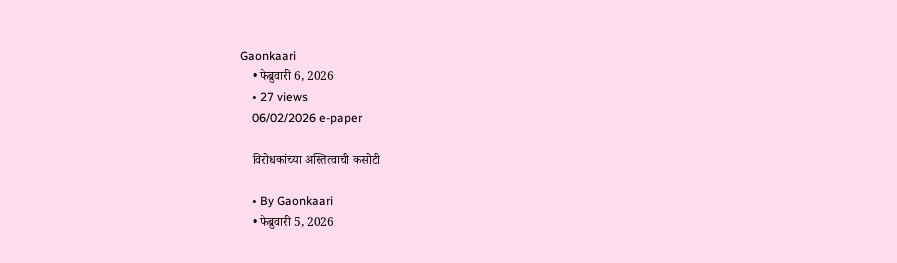Gaonkaari
    • फेब्रुवारी 6, 2026
    • 27 views
    06/02/2026 e-paper

    विरोधकांच्या अस्तित्वाची कसोटी

    • By Gaonkaari
    • फेब्रुवारी 5, 2026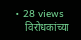• 28 views
    विरोधकांच्या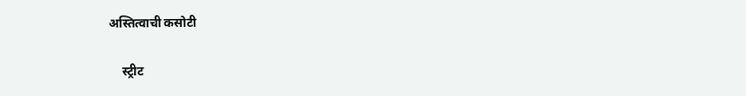अस्तित्वाची कसोटी

    स्ट्रीट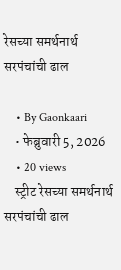रेसच्या समर्थनार्थ सरपंचांची ढाल

    • By Gaonkaari
    • फेब्रुवारी 5, 2026
    • 20 views
    स्ट्रीट रेसच्या समर्थनार्थ सरपंचांची ढाल